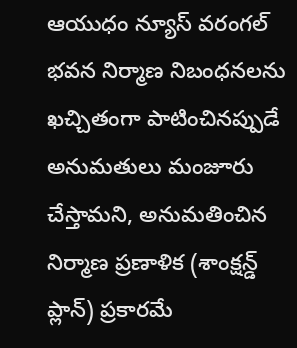ఆయుధం న్యూస్ వరంగల్
భవన నిర్మాణ నిబంధనలను ఖచ్చితంగా పాటించినప్పుడే అనుమతులు మంజూరు చేస్తామని, అనుమతించిన నిర్మాణ ప్రణాళిక (శాంక్షన్డ్ ప్లాన్) ప్రకారమే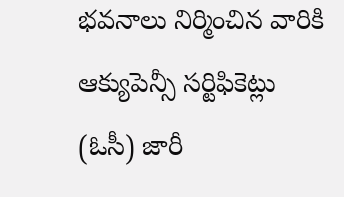భవనాలు నిర్మించిన వారికి ఆక్యుపెన్సీ సర్టిఫికెట్లు (ఓసీ) జారీ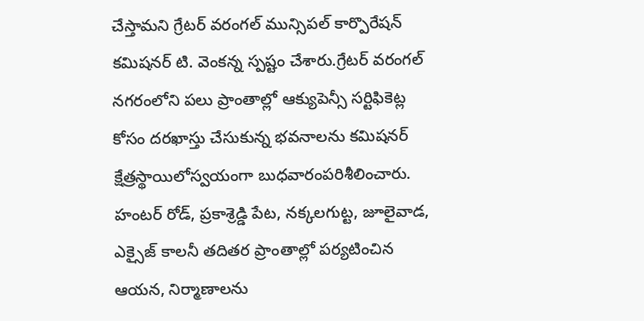చేస్తామని గ్రేటర్ వరంగల్ మున్సిపల్ కార్పొరేషన్ కమిషనర్ టి. వెంకన్న స్పష్టం చేశారు.గ్రేటర్ వరంగల్ నగరంలోని పలు ప్రాంతాల్లో ఆక్యుపెన్సీ సర్టిఫికెట్ల కోసం దరఖాస్తు చేసుకున్న భవనాలను కమిషనర్ క్షేత్రస్థాయిలోస్వయంగా బుధవారంపరిశీలించారు. హంటర్ రోడ్, ప్రకాశ్రెడ్డి పేట, నక్కలగుట్ట, జూలైవాడ, ఎక్సైజ్ కాలనీ తదితర ప్రాంతాల్లో పర్యటించిన ఆయన, నిర్మాణాలను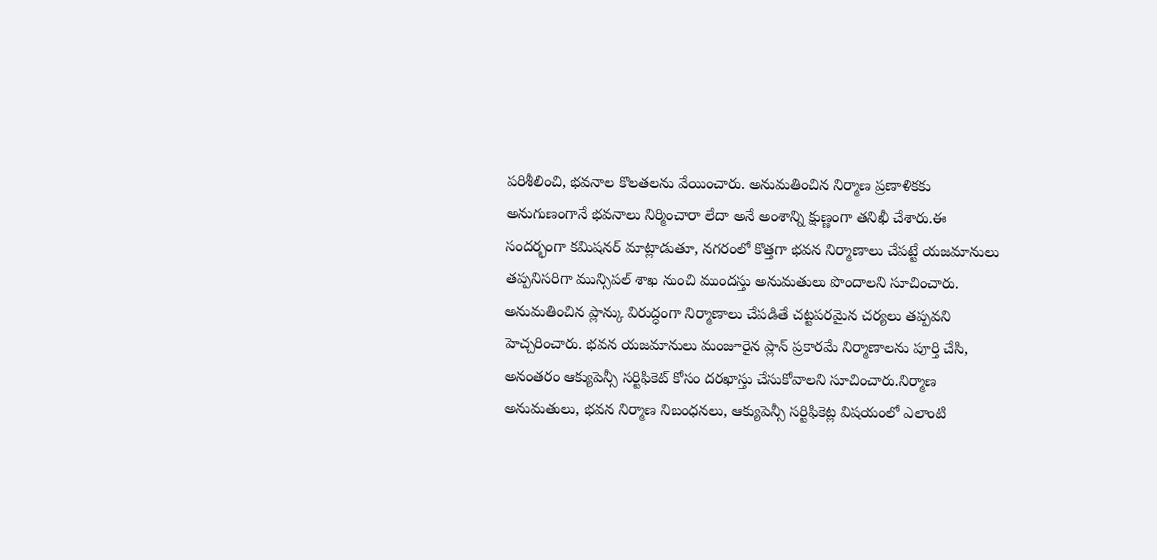పరిశీలించి, భవనాల కొలతలను వేయించారు. అనుమతించిన నిర్మాణ ప్రణాళికకు అనుగుణంగానే భవనాలు నిర్మించారా లేదా అనే అంశాన్ని క్షుణ్ణంగా తనిఖీ చేశారు.ఈ సందర్భంగా కమిషనర్ మాట్లాడుతూ, నగరంలో కొత్తగా భవన నిర్మాణాలు చేపట్టే యజమానులు తప్పనిసరిగా మున్సిపల్ శాఖ నుంచి ముందస్తు అనుమతులు పొందాలని సూచించారు. అనుమతించిన ప్లాన్కు విరుద్ధంగా నిర్మాణాలు చేపడితే చట్టపరమైన చర్యలు తప్పవని హెచ్చరించారు. భవన యజమానులు మంజూరైన ప్లాన్ ప్రకారమే నిర్మాణాలను పూర్తి చేసి, అనంతరం ఆక్యుపెన్సీ సర్టిఫికెట్ కోసం దరఖాస్తు చేసుకోవాలని సూచించారు.నిర్మాణ అనుమతులు, భవన నిర్మాణ నిబంధనలు, ఆక్యుపెన్సీ సర్టిఫికెట్ల విషయంలో ఎలాంటి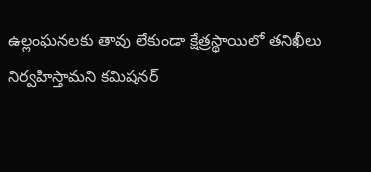ఉల్లంఘనలకు తావు లేకుండా క్షేత్రస్థాయిలో తనిఖీలు నిర్వహిస్తామని కమిషనర్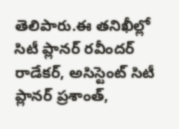తెలిపారు.ఈ తనిఖీల్లో సిటీ ప్లానర్ రవీందర్ రాడేకర్, అసిస్టెంట్ సిటీ ప్లానర్ ప్రశాంత్,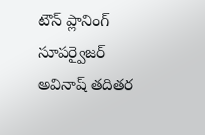టౌన్ ప్లానింగ్ సూపర్వైజర్ అవినాష్ తదితర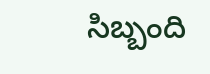సిబ్బంది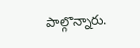పాల్గొన్నారు.